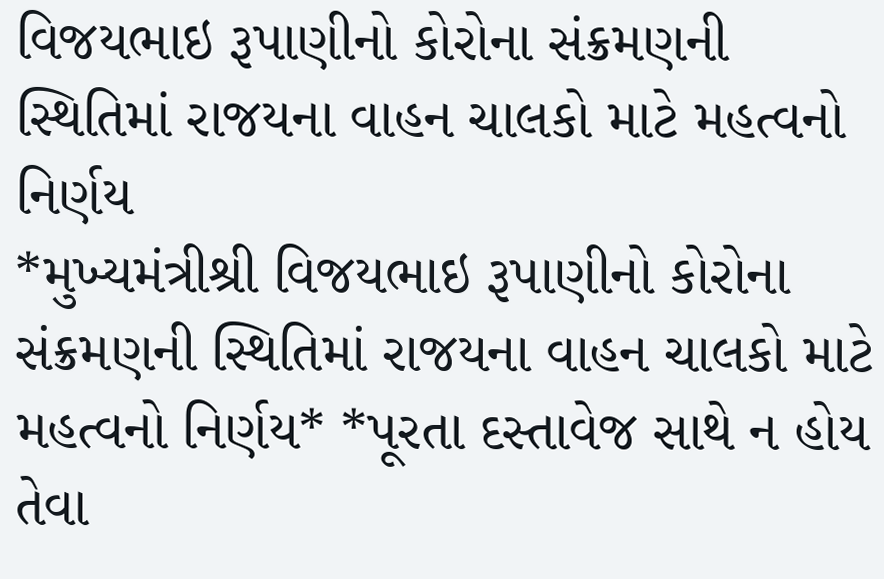વિજયભાઇ રૂપાણીનો કોરોના સંક્રમણની સ્થિતિમાં રાજયના વાહન ચાલકો માટે મહત્વનો નિર્ણય
*મુખ્યમંત્રીશ્રી વિજયભાઇ રૂપાણીનો કોરોના સંક્રમણની સ્થિતિમાં રાજયના વાહન ચાલકો માટે મહત્વનો નિર્ણય* *પૂરતા દસ્તાવેજ સાથે ન હોય તેવા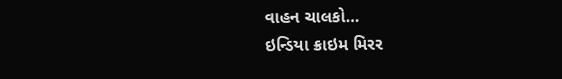વાહન ચાલકો…
ઇન્ડિયા ક્રાઇમ મિરર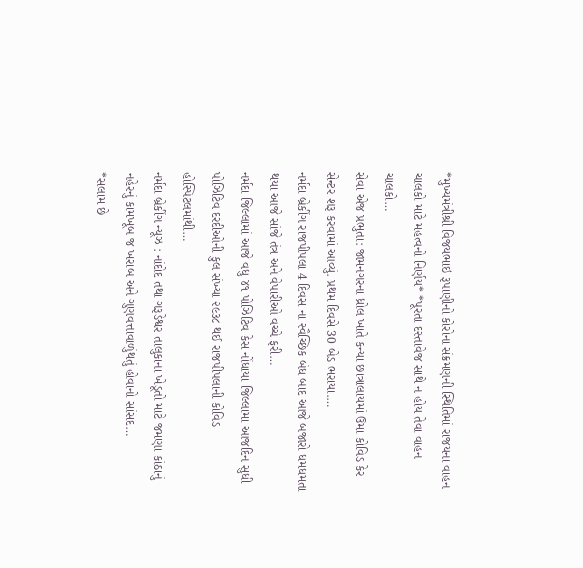*મુખ્યમંત્રીશ્રી વિજયભાઇ રૂપાણીનો કોરોના સંક્રમણની સ્થિતિમાં રાજયના વાહન ચાલકો માટે મહત્વનો નિર્ણય* *પૂરતા દસ્તાવેજ સાથે ન હોય તેવા વાહન ચાલકો…
સેવા એજ પ્રભુતા: જામનગરના ધ્રોલ ખાતે કન્યા છાત્રાલાયમાં ઉમા કોવિડ કેર સેન્ટર શરૂ કરવામાં આવ્યું. પ્રથમ દિવસે 30 બેડ ભરાયા.…
નર્મદા બ્રેકીંગ રાજપીપલા 4 દિવસ ના સ્વૈચ્છિક બંધ બાદ આજે બજારો ધમધમતા થયા આજે સાંજે તંત્ર અને વેપારીઓ વચ્ચે ફરી…
નર્મદા જિલ્લામાં આજે વધુ ૪૧ પોઝિટિવ કેસ નોંધાયા જિલ્લામા આજદિન સુધી પોઝિટિવ દરદીઓની કુલ સંખ્યા ૨૯૩૮ થઈ રાજપીપલાની કોવિડ હોસ્પિટલમાંથી…
નર્મદા બ્રેકીંગ ન્યૂઝ : નાંદોદ તથા ગરૂડેશ્વર તાલુકાના ખેડૂતો માટે જમણા કાંઠાનું નહેરનું કામખૂબ જ ખરાબ અને ગુણવત્તાવાળુંથતું હોવાનો સાંસદ…
*સલામ છે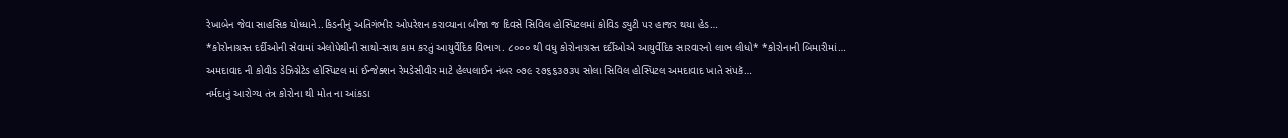રેખાબેન જેવા સાહસિક યોધ્ધાને..કિડનીનું અતિગંભીર ઓપરેશન કરાવ્યાના બીજા જ દિવસે સિવિલ હોસ્પિટલમાં કોવિડ ડ્યુટી પર હાજર થયા હેડ…
*કોરોનાગ્રસ્ત દર્દીઓની સેવામાં એલોપેથીની સાથો-સાથ કામ કરતું આયુર્વેદિક વિભાગ. ૮૦૦૦ થી વધુ કોરોનાગ્રસ્ત દર્દીઓએ આયુર્વેદિક સારવારનો લાભ લીધો* *કોરોનાની બિમારીમાં…
અમદાવાદ ની કોવીડ ડેઝિગ્નેટેડ હોસ્પિટલ માં ઈન્જેક્શન રેમડેસીવીર માટે હેલ્પલાઈન નંબર ૦૭૯ ૨૭૬૬૩૭૩૫ સોલા સિવિલ હોસ્પિટલ અમદાવાદ ખાતે સંપકૅ…
નર્મદાનું આરોગ્ય તંત્ર કોરોના થી મોત ના આંકડા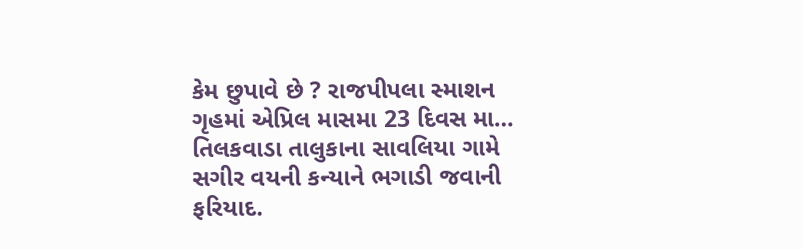કેમ છુપાવે છે ? રાજપીપલા સ્માશન ગૃહમાં એપ્રિલ માસમા 23 દિવસ મા…
તિલકવાડા તાલુકાના સાવલિયા ગામે સગીર વયની કન્યાને ભગાડી જવાની ફરિયાદ.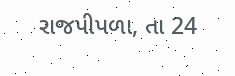રાજપીપળા, તા 24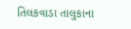તિલકવાડા તાલુકાના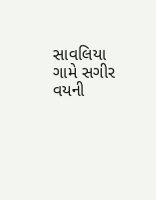સાવલિયા ગામે સગીર વયની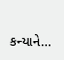કન્યાને…